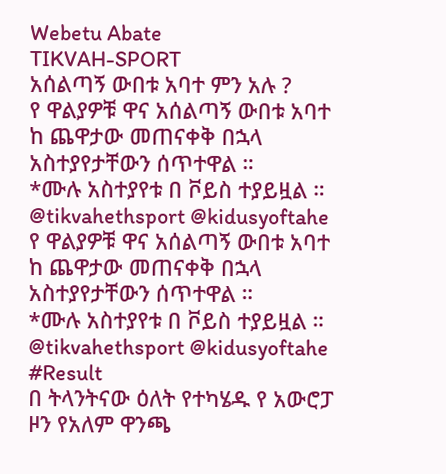Webetu Abate
TIKVAH-SPORT
አሰልጣኝ ውበቱ አባተ ምን አሉ ?
የ ዋልያዎቹ ዋና አሰልጣኝ ውበቱ አባተ ከ ጨዋታው መጠናቀቅ በኋላ አስተያየታቸውን ሰጥተዋል ።
*ሙሉ አስተያየቱ በ ቮይስ ተያይዟል ።
@tikvahethsport @kidusyoftahe
የ ዋልያዎቹ ዋና አሰልጣኝ ውበቱ አባተ ከ ጨዋታው መጠናቀቅ በኋላ አስተያየታቸውን ሰጥተዋል ።
*ሙሉ አስተያየቱ በ ቮይስ ተያይዟል ።
@tikvahethsport @kidusyoftahe
#Result
በ ትላንትናው ዕለት የተካሄዱ የ አውሮፓ ዞን የአለም ዋንጫ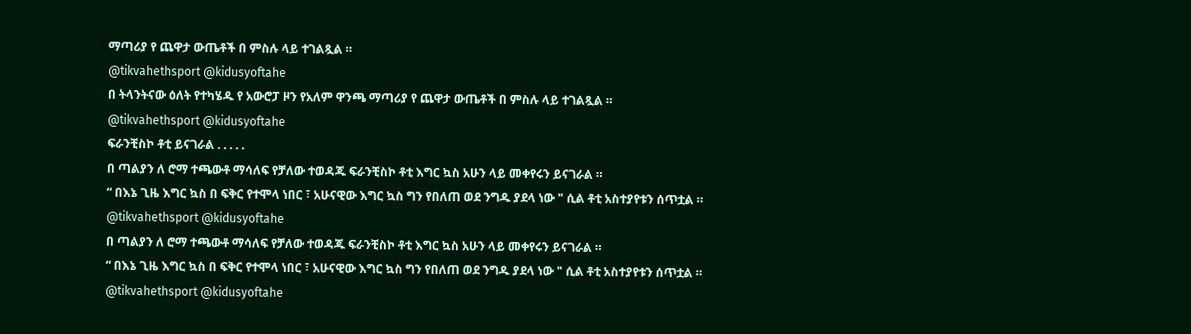ማጣሪያ የ ጨዋታ ውጤቶች በ ምስሉ ላይ ተገልጿል ።
@tikvahethsport @kidusyoftahe
በ ትላንትናው ዕለት የተካሄዱ የ አውሮፓ ዞን የአለም ዋንጫ ማጣሪያ የ ጨዋታ ውጤቶች በ ምስሉ ላይ ተገልጿል ።
@tikvahethsport @kidusyoftahe
ፍራንቺስኮ ቶቲ ይናገራል . . . . .
በ ጣልያን ለ ሮማ ተጫውቶ ማሳለፍ የቻለው ተወዳጁ ፍራንቺስኮ ቶቲ እግር ኳስ አሁን ላይ መቀየሩን ይናገራል ።
“ በእኔ ጊዜ እግር ኳስ በ ፍቅር የተሞላ ነበር ፣ አሁናዊው እግር ኳስ ግን የበለጠ ወደ ንግዱ ያደላ ነው " ሲል ቶቲ አስተያየቱን ሰጥቷል ።
@tikvahethsport @kidusyoftahe
በ ጣልያን ለ ሮማ ተጫውቶ ማሳለፍ የቻለው ተወዳጁ ፍራንቺስኮ ቶቲ እግር ኳስ አሁን ላይ መቀየሩን ይናገራል ።
“ በእኔ ጊዜ እግር ኳስ በ ፍቅር የተሞላ ነበር ፣ አሁናዊው እግር ኳስ ግን የበለጠ ወደ ንግዱ ያደላ ነው " ሲል ቶቲ አስተያየቱን ሰጥቷል ።
@tikvahethsport @kidusyoftahe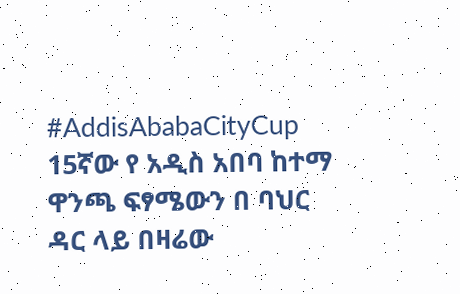#AddisAbabaCityCup
15ኛው የ አዲስ አበባ ከተማ ዋንጫ ፍፃሜውን በ ባህር ዳር ላይ በዛሬው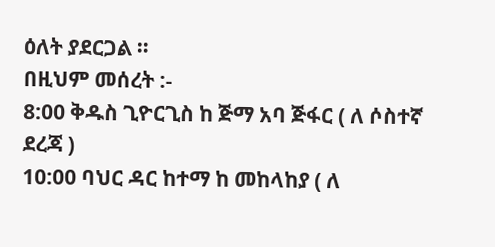ዕለት ያደርጋል ።
በዚህም መሰረት :-
8:00 ቅዱስ ጊዮርጊስ ከ ጅማ አባ ጅፋር ( ለ ሶስተኛ ደረጃ )
10:00 ባህር ዳር ከተማ ከ መከላከያ ( ለ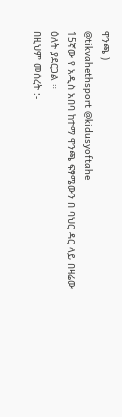ዋንጫ )
@tikvahethsport @kidusyoftahe
15ኛው የ አዲስ አበባ ከተማ ዋንጫ ፍፃሜውን በ ባህር ዳር ላይ በዛሬው ዕለት ያደርጋል ።
በዚህም መሰረት :-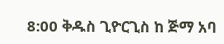8:00 ቅዱስ ጊዮርጊስ ከ ጅማ አባ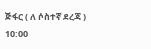ጅፋር ( ለ ሶስተኛ ደረጃ )
10:00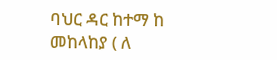ባህር ዳር ከተማ ከ መከላከያ ( ለ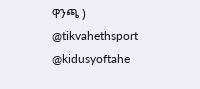ዋንጫ )
@tikvahethsport @kidusyoftahe